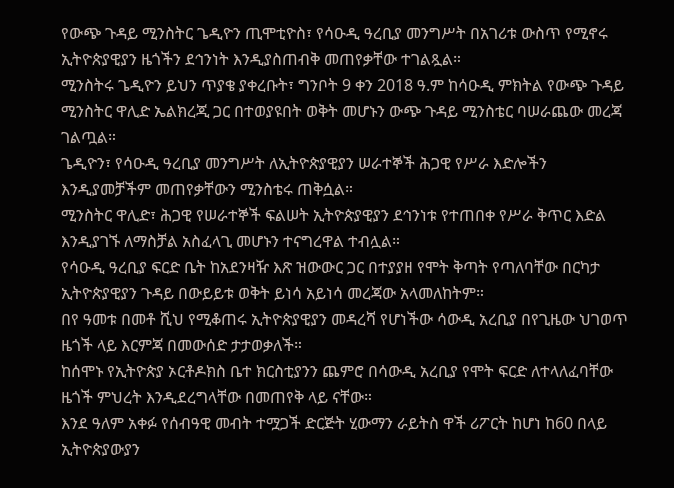የውጭ ጉዳይ ሚንስትር ጌዲዮን ጢሞቲዮስ፣ የሳዑዲ ዓረቢያ መንግሥት በአገሪቱ ውስጥ የሚኖሩ ኢትዮጵያዊያን ዜጎችን ደኅንነት እንዲያስጠብቅ መጠየቃቸው ተገልጿል።
ሚንስትሩ ጌዲዮን ይህን ጥያቄ ያቀረቡት፣ ግንቦት 9 ቀን 2018 ዓ.ም ከሳዑዲ ምክትል የውጭ ጉዳይ ሚንስትር ዋሊድ ኤልክረጂ ጋር በተወያዩበት ወቅት መሆኑን ውጭ ጉዳይ ሚንስቴር ባሠራጨው መረጃ ገልጧል።
ጌዲዮን፣ የሳዑዲ ዓረቢያ መንግሥት ለኢትዮጵያዊያን ሠራተኞች ሕጋዊ የሥራ እድሎችን እንዲያመቻችም መጠየቃቸውን ሚንስቴሩ ጠቅሷል።
ሚንስትር ዋሊድ፣ ሕጋዊ የሠራተኞች ፍልሠት ኢትዮጵያዊያን ደኅንነቱ የተጠበቀ የሥራ ቅጥር እድል እንዲያገኙ ለማስቻል አስፈላጊ መሆኑን ተናግረዋል ተብሏል።
የሳዑዲ ዓረቢያ ፍርድ ቤት ከአደንዛዥ እጽ ዝውውር ጋር በተያያዘ የሞት ቅጣት የጣለባቸው በርካታ ኢትዮጵያዊያን ጉዳይ በውይይቱ ወቅት ይነሳ አይነሳ መረጃው አላመለከትም።
በየ ዓመቱ በመቶ ሺህ የሚቆጠሩ ኢትዮጵያዊያን መዳረሻ የሆነችው ሳውዲ አረቢያ በየጊዜው ህገወጥ ዜጎች ላይ እርምጃ በመውሰድ ታታወቃለች።
ከሰሞኑ የኢትዮጵያ ኦርቶዶክስ ቤተ ክርስቲያንን ጨምሮ በሳውዲ አረቢያ የሞት ፍርድ ለተላለፈባቸው ዜጎች ምህረት እንዲደረግላቸው በመጠየቅ ላይ ናቸው።
እንደ ዓለም አቀፉ የሰብዓዊ መብት ተሟጋች ድርጅት ሂውማን ራይትስ ዋች ሪፖርት ከሆነ ከ60 በላይ ኢትዮጵያውያን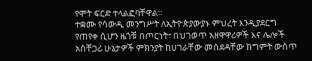የሞት ፍርድ ተላልፎባቸዋል።
ተቋሙ የሳውዲ መንግሥት ለኢትዮጵያውያኑ ምህረት እንዲያደርግ የጠየቀ ሲሆን ዜጎቹ በጦርነት፣ በህገወጥ አዘዋዋሪዎች እና ሌሎች አስቸጋሪ ሁኔታዎች ምክንያት ከሀገራቸው መሰደዳቸው ከግምት ውስጥ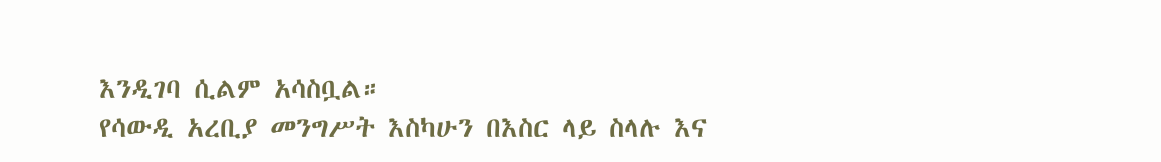እንዲገባ ሲልም አሳስቧል።
የሳውዲ አረቢያ መንግሥት እስካሁን በእስር ላይ ስላሉ እና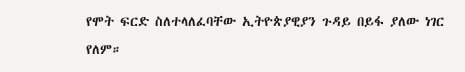የሞት ፍርድ ስለተላለፈባቸው ኢትዮጵያዊያን ጉዳይ በይፋ ያለው ነገር የለም።